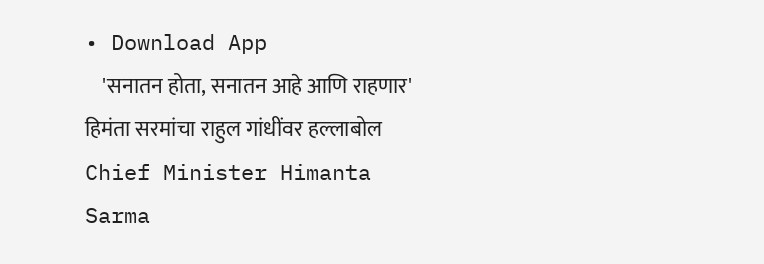• Download App
    'सनातन होता, सनातन आहे आणि राहणार' हिमंता सरमांचा राहुल गांधींवर हल्लाबोल Chief Minister Himanta Sarma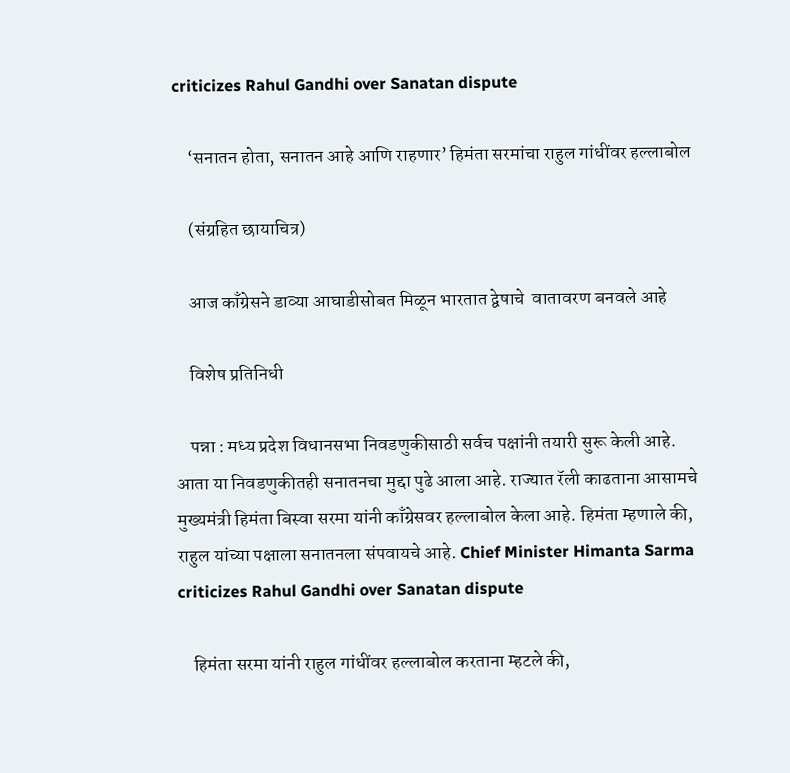criticizes Rahul Gandhi over Sanatan dispute

    ‘सनातन होता, सनातन आहे आणि राहणार’ हिमंता सरमांचा राहुल गांधींवर हल्लाबोल

    (संग्रहित छायाचित्र)

    आज काँग्रेसने डाव्या आघाडीसोबत मिळून भारतात द्वेषाचे  वातावरण बनवले आहे

    विशेष प्रतिनिधी

    पन्ना : मध्य प्रदेश विधानसभा निवडणुकीसाठी सर्वच पक्षांनी तयारी सुरू केली आहे. आता या निवडणुकीतही सनातनचा मुद्दा पुढे आला आहे. राज्यात रॅली काढताना आसामचे मुख्यमंत्री हिमंता बिस्वा सरमा यांनी काँग्रेसवर हल्लाबोल केला आहे. हिमंता म्हणाले की, राहुल यांच्या पक्षाला सनातनला संपवायचे आहे. Chief Minister Himanta Sarma criticizes Rahul Gandhi over Sanatan dispute

    हिमंता सरमा यांनी राहुल गांधींवर हल्लाबोल करताना म्हटले की,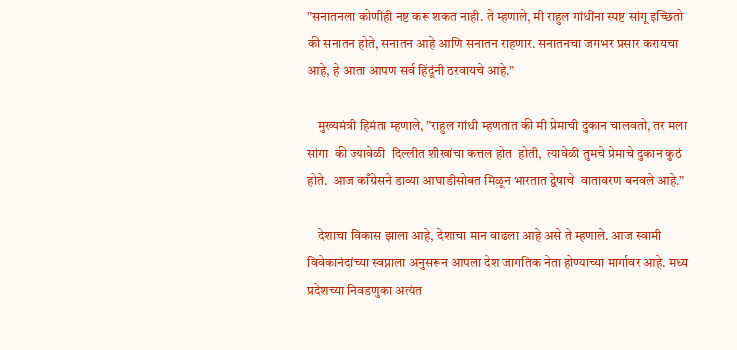”सनातनला कोणीही नष्ट करू शकत नाही. ते म्हणाले, मी राहुल गांधींना स्पष्ट सांगू इच्छितो  की सनातन होते, सनातन आहे आणि सनातन राहणार. सनातनचा जगभर प्रसार करायचा आहे, हे आता आपण सर्व हिंदूंनी ठरवायचे आहे.”

    मुख्यमंत्री हिमंता म्हणाले, ”राहुल गांधी म्हणतात की मी प्रेमाची दुकान चालवतो, तर मला सांगा  की ज्यावेळी  दिल्लीत शीखांचा कत्तल होत  होती,  त्यावेळी तुमचे प्रेमाचे दुकान कुठं होते.  आज काँग्रेसने डाव्या आघाडीसोबत मिळून भारतात द्वेषाचे  वातावरण बनवले आहे.”

    देशाचा विकास झाला आहे, देशाचा मान वाढला आहे असे ते म्हणाले. आज स्वामी विवेकानंदांच्या स्वप्नाला अनुसरून आपला देश जागतिक नेता होण्याच्या मार्गावर आहे. मध्य प्रदेशच्या निवडणुका अत्यंत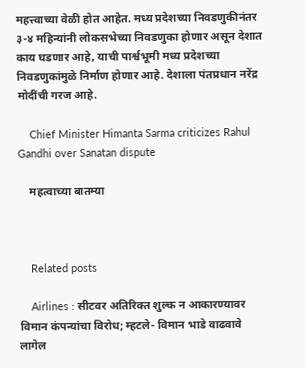महत्त्वाच्या वेळी होत आहेत. मध्य प्रदेशच्या निवडणुकीनंतर ३-४ महिन्यांनी लोकसभेच्या निवडणुका होणार असून देशात काय घडणार आहे, याची पार्श्वभूमी मध्य प्रदेशच्या निवडणुकांमुळे निर्माण होणार आहे. देशाला पंतप्रधान नरेंद्र मोदींची गरज आहे.

    Chief Minister Himanta Sarma criticizes Rahul Gandhi over Sanatan dispute

    महत्वाच्या बातम्या



    Related posts

    Airlines : सीटवर अतिरिक्त शुल्क न आकारण्यावर विमान कंपन्यांचा विरोध; म्हटले- विमान भाडे वाढवावे लागेल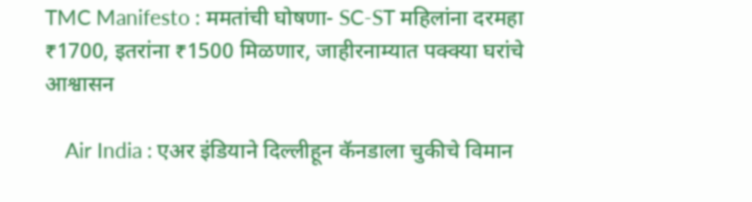TMC Manifesto : ममतांची घोषणा- SC-ST महिलांना दरमहा ₹1700, इतरांना ₹1500 मिळणार, जाहीरनाम्यात पक्क्या घरांचे आश्वासन

    Air India : एअर इंडियाने दिल्लीहून कॅनडाला चुकीचे विमान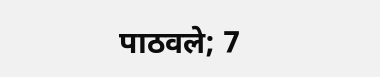पाठवले; 7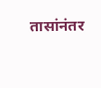तासांनंतर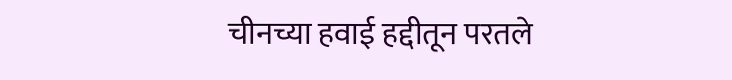चीनच्या हवाई हद्दीतून परतले